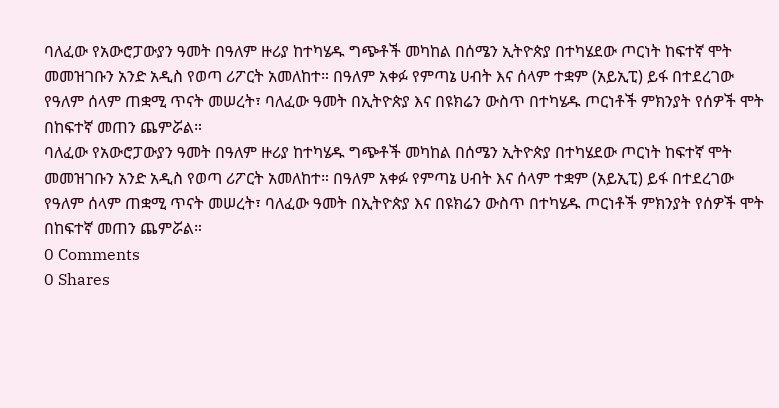ባለፈው የአውሮፓውያን ዓመት በዓለም ዙሪያ ከተካሄዱ ግጭቶች መካከል በሰሜን ኢትዮጵያ በተካሄደው ጦርነት ከፍተኛ ሞት መመዝገቡን አንድ አዲስ የወጣ ሪፖርት አመለከተ። በዓለም አቀፉ የምጣኔ ሀብት እና ሰላም ተቋም (አይኢፒ) ይፋ በተደረገው የዓለም ሰላም ጠቋሚ ጥናት መሠረት፣ ባለፈው ዓመት በኢትዮጵያ እና በዩክሬን ውስጥ በተካሄዱ ጦርነቶች ምክንያት የሰዎች ሞት በከፍተኛ መጠን ጨምሯል።
ባለፈው የአውሮፓውያን ዓመት በዓለም ዙሪያ ከተካሄዱ ግጭቶች መካከል በሰሜን ኢትዮጵያ በተካሄደው ጦርነት ከፍተኛ ሞት መመዝገቡን አንድ አዲስ የወጣ ሪፖርት አመለከተ። በዓለም አቀፉ የምጣኔ ሀብት እና ሰላም ተቋም (አይኢፒ) ይፋ በተደረገው የዓለም ሰላም ጠቋሚ ጥናት መሠረት፣ ባለፈው ዓመት በኢትዮጵያ እና በዩክሬን ውስጥ በተካሄዱ ጦርነቶች ምክንያት የሰዎች ሞት በከፍተኛ መጠን ጨምሯል።
0 Comments
0 Shares